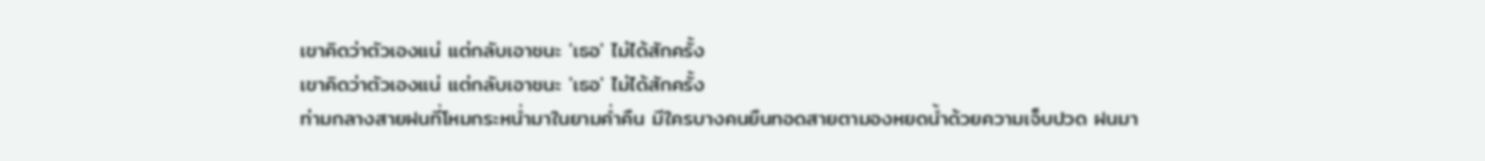เขาคิดว่าตัวเองแน่ แต่กลับเอาชนะ 'เธอ' ไม่ได้สักครั้ง
เขาคิดว่าตัวเองแน่ แต่กลับเอาชนะ 'เธอ' ไม่ได้สักครั้ง
ท่ามกลางสายฝนที่โหมกระหน่ำมาในยามค่ำคืน มีใครบางคนยืนทอดสายตามองหยดน้ำด้วยความเจ็บปวด ฝนมา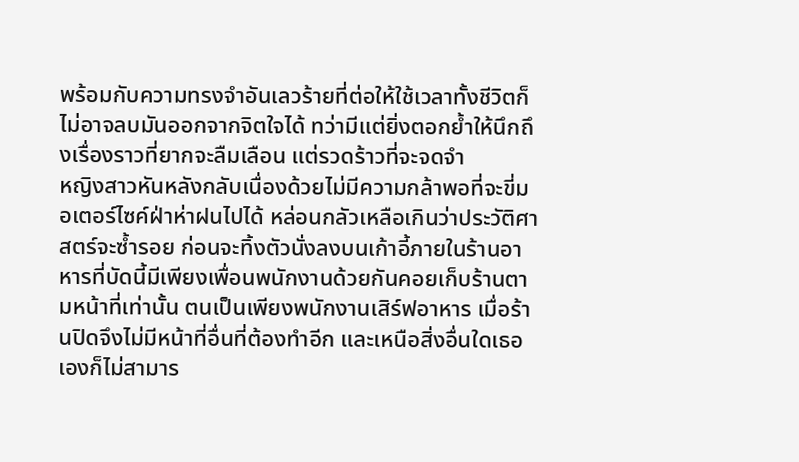พร้อมกับความทรงจำอันเลวร้ายที่ต่อให้ใช้เวลาทั้งชีวิตก็ไม่อาจลบมันออกจากจิตใจได้ ทว่ามีแต่ยิ่งตอกย้ำให้นึกถึงเรื่องราวที่ยากจะลืมเลือน แต่รวดร้าวที่จะจดจำ
หญิงสาวหันหลังกลับเนื่องด้วยไม่มีความกล้าพอที่จะขี่มอเตอร์ไซค์ฝ่าห่าฝนไปได้ หล่อนกลัวเหลือเกินว่าประวัติศาสตร์จะซ้ำรอย ก่อนจะทิ้งตัวนั่งลงบนเก้าอี้ภายในร้านอาหารที่บัดนี้มีเพียงเพื่อนพนักงานด้วยกันคอยเก็บร้านตามหน้าที่เท่านั้น ตนเป็นเพียงพนักงานเสิร์ฟอาหาร เมื่อร้านปิดจึงไม่มีหน้าที่อื่นที่ต้องทำอีก และเหนือสิ่งอื่นใดเธอเองก็ไม่สามาร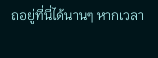ถอยู่ที่นี่ได้นานๆ หากเวลา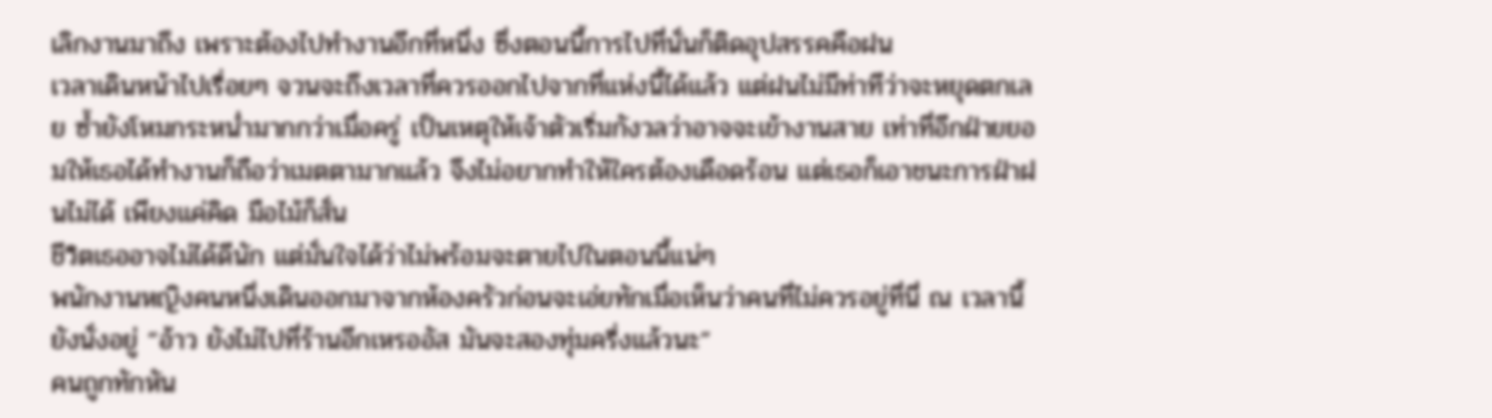เลิกงานมาถึง เพราะต้องไปทำงานอีกที่หนึ่ง ซึ่งตอนนี้การไปที่นั่นก็ติดอุปสรรคคือฝน
เวลาเดินหน้าไปเรื่อยๆ จวนจะถึงเวลาที่ควรออกไปจากที่แห่งนี้ได้แล้ว แต่ฝนไม่มีท่าทีว่าจะหยุดตกเลย ซ้ำยังโหมกระหน่ำมากกว่าเมื่อครู่ เป็นเหตุให้เจ้าตัวเริ่มกังวลว่าอาจจะเข้างานสาย เท่าที่อีกฝ่ายยอมให้เธอได้ทำงานก็ถือว่าเมตตามากแล้ว จึงไม่อยากทำให้ใครต้องเดือดร้อน แต่เธอก็เอาชนะการฝ่าฝนไม่ได้ เพียงแค่คิด มือไม้ก็สั่น
ชีวิตเธออาจไม่ได้ดีนัก แต่มั่นใจได้ว่าไม่พร้อมจะตายไปในตอนนี้แน่ๆ
พนักงานหญิงคนหนึ่งเดินออกมาจากห้องครัวก่อนจะเอ่ยทักเมื่อเห็นว่าคนที่ไม่ควรอยู่ที่นี่ ณ เวลานี้ยังนั่งอยู่ “อ้าว ยังไม่ไปที่ร้านอีกเหรออัส มันจะสองทุ่มครึ่งแล้วนะ”
คนถูกทักหัน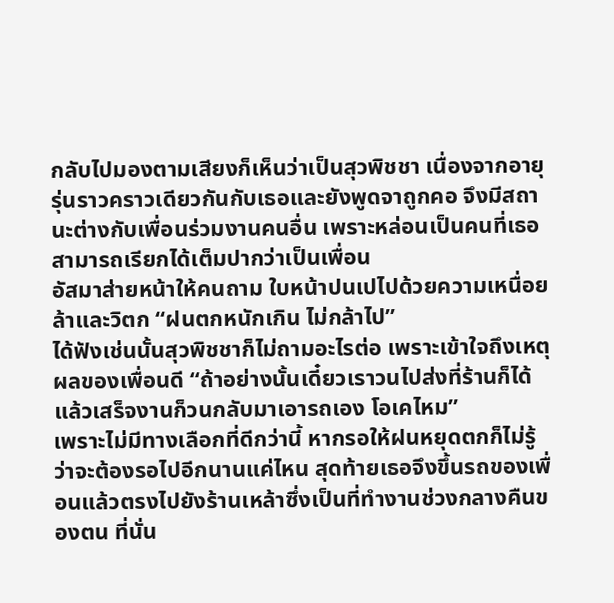กลับไปมองตามเสียงก็เห็นว่าเป็นสุวพิชชา เนื่องจากอายุรุ่นราวคราวเดียวกันกับเธอและยังพูดจาถูกคอ จึงมีสถานะต่างกับเพื่อนร่วมงานคนอื่น เพราะหล่อนเป็นคนที่เธอสามารถเรียกได้เต็มปากว่าเป็นเพื่อน
อัสมาส่ายหน้าให้คนถาม ใบหน้าปนเปไปด้วยความเหนื่อยล้าและวิตก “ฝนตกหนักเกิน ไม่กล้าไป”
ได้ฟังเช่นนั้นสุวพิชชาก็ไม่ถามอะไรต่อ เพราะเข้าใจถึงเหตุผลของเพื่อนดี “ถ้าอย่างนั้นเดี๋ยวเราวนไปส่งที่ร้านก็ได้ แล้วเสร็จงานก็วนกลับมาเอารถเอง โอเคไหม”
เพราะไม่มีทางเลือกที่ดีกว่านี้ หากรอให้ฝนหยุดตกก็ไม่รู้ว่าจะต้องรอไปอีกนานแค่ไหน สุดท้ายเธอจึงขึ้นรถของเพื่อนแล้วตรงไปยังร้านเหล้าซึ่งเป็นที่ทำงานช่วงกลางคืนของตน ที่นั่น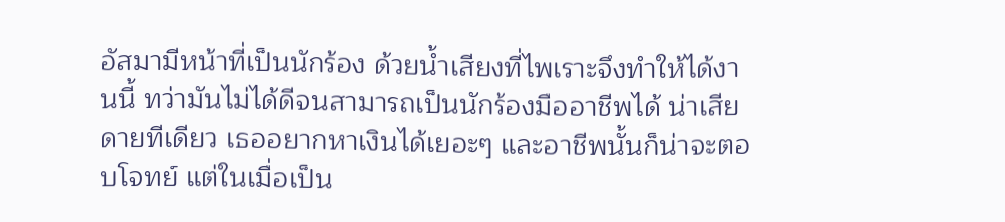อัสมามีหน้าที่เป็นนักร้อง ด้วยน้ำเสียงที่ไพเราะจึงทำให้ได้งานนี้ ทว่ามันไม่ได้ดีจนสามารถเป็นนักร้องมืออาชีพได้ น่าเสียดายทีเดียว เธออยากหาเงินได้เยอะๆ และอาชีพนั้นก็น่าจะตอบโจทย์ แต่ในเมื่อเป็น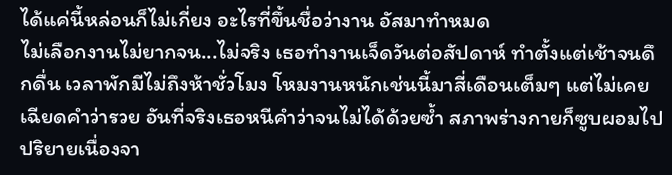ได้แค่นี้หล่อนก็ไม่เกี่ยง อะไรที่ขึ้นชื่อว่างาน อัสมาทำหมด
ไม่เลือกงานไม่ยากจน...ไม่จริง เธอทำงานเจ็ดวันต่อสัปดาห์ ทำตั้งแต่เช้าจนดึกดื่น เวลาพักมีไม่ถึงห้าชั่วโมง โหมงานหนักเช่นนี้มาสี่เดือนเต็มๆ แต่ไม่เคยเฉียดคำว่ารวย อันที่จริงเธอหนีคำว่าจนไม่ได้ด้วยซ้ำ สภาพร่างกายก็ซูบผอมไปปริยายเนื่องจา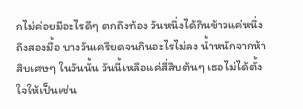กไม่ค่อยมีอะไรดีๆ ตกถึงท้อง วันหนึ่งได้กินข้าวแค่หนึ่งถึงสองมื้อ บางวันเครียดจนกินอะไรไม่ลง น้ำหนักจากห้าสิบเศษๆ ในวันนั้น วันนี้เหลือแค่สี่สิบต้นๆ เธอไม่ได้ตั้งใจให้เป็นเช่น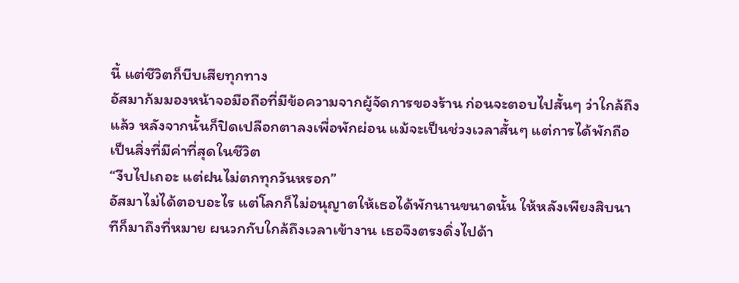นี้ แต่ชีวิตก็บีบเสียทุกทาง
อัสมาก้มมองหน้าจอมือถือที่มีข้อความจากผู้จัดการของร้าน ก่อนจะตอบไปสั้นๆ ว่าใกล้ถึงแล้ว หลังจากนั้นก็ปิดเปลือกตาลงเพื่อพักผ่อน แม้จะเป็นช่วงเวลาสั้นๆ แต่การได้พักถือเป็นสิ่งที่มีค่าที่สุดในชีวิต
“งีบไปเถอะ แต่ฝนไม่ตกทุกวันหรอก”
อัสมาไม่ได้ตอบอะไร แต่โลกก็ไม่อนุญาตให้เธอได้พักนานขนาดนั้น ให้หลังเพียงสิบนาทีก็มาถึงที่หมาย ผนวกกับใกล้ถึงเวลาเข้างาน เธอจึงตรงดิ่งไปด้า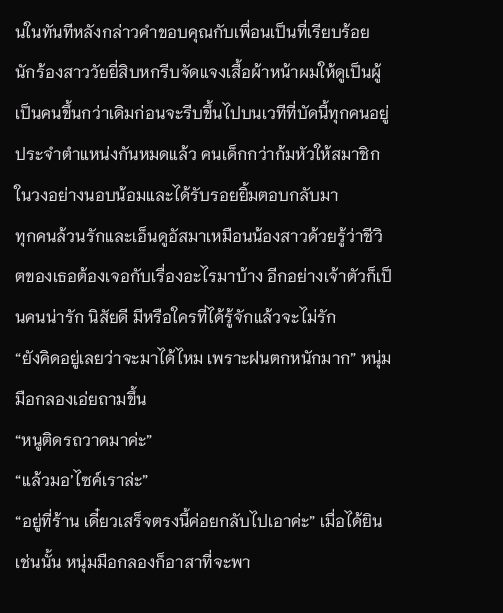นในทันทีหลังกล่าวคำขอบคุณกับเพื่อนเป็นที่เรียบร้อย นักร้องสาววัยยี่สิบหกรีบจัดแจงเสื้อผ้าหน้าผมให้ดูเป็นผู้เป็นคนขึ้นกว่าเดิมก่อนจะรีบขึ้นไปบนเวทีที่บัดนี้ทุกคนอยู่ประจำตำแหน่งกันหมดแล้ว คนเด็กกว่าก้มหัวให้สมาชิกในวงอย่างนอบน้อมและได้รับรอยยิ้มตอบกลับมา
ทุกคนล้วนรักและเอ็นดูอัสมาเหมือนน้องสาวด้วยรู้ว่าชีวิตของเธอต้องเจอกับเรื่องอะไรมาบ้าง อีกอย่างเจ้าตัวก็เป็นคนน่ารัก นิสัยดี มีหรือใครที่ได้รู้จักแล้วจะไม่รัก
“ยังคิดอยู่เลยว่าจะมาได้ไหม เพราะฝนตกหนักมาก” หนุ่มมือกลองเอ่ยถามขึ้น
“หนูติดรถวาดมาค่ะ”
“แล้วมอ’ไซค์เราล่ะ”
“อยู่ที่ร้าน เดี๋ยวเสร็จตรงนี้ค่อยกลับไปเอาค่ะ” เมื่อได้ยินเช่นนั้น หนุ่มมือกลองก็อาสาที่จะพา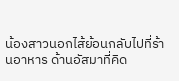น้องสาวนอกไส้ย้อนกลับไปที่ร้านอาหาร ด้านอัสมาที่คิด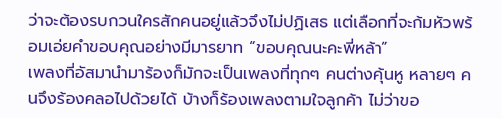ว่าจะต้องรบกวนใครสักคนอยู่แล้วจึงไม่ปฏิเสธ แต่เลือกที่จะก้มหัวพร้อมเอ่ยคำขอบคุณอย่างมีมารยาท “ขอบคุณนะคะพี่หล้า”
เพลงที่อัสมานำมาร้องก็มักจะเป็นเพลงที่ทุกๆ คนต่างคุ้นหู หลายๆ คนจึงร้องคลอไปด้วยได้ บ้างก็ร้องเพลงตามใจลูกค้า ไม่ว่าขอ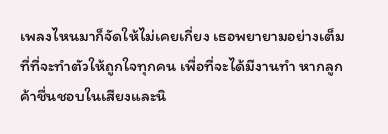เพลงไหนมาก็จัดให้ไม่เคยเกี่ยง เธอพยายามอย่างเต็มที่ที่จะทำตัวให้ถูกใจทุกคน เพื่อที่จะได้มีงานทำ หากลูกค้าชื่นชอบในเสียงและนิ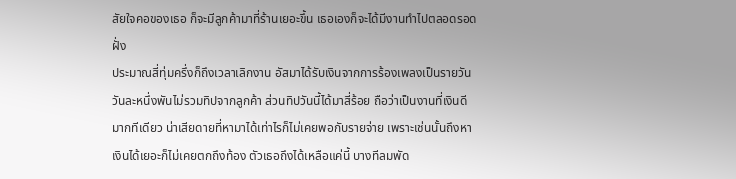สัยใจคอของเธอ ก็จะมีลูกค้ามาที่ร้านเยอะขึ้น เธอเองก็จะได้มีงานทำไปตลอดรอดฝั่ง
ประมาณสี่ทุ่มครึ่งก็ถึงเวลาเลิกงาน อัสมาได้รับเงินจากการร้องเพลงเป็นรายวัน วันละหนึ่งพันไม่รวมทิปจากลูกค้า ส่วนทิปวันนี้ได้มาสี่ร้อย ถือว่าเป็นงานที่เงินดีมากทีเดียว น่าเสียดายที่หามาได้เท่าไรก็ไม่เคยพอกับรายจ่าย เพราะเช่นนั้นถึงหาเงินได้เยอะก็ไม่เคยตกถึงท้อง ตัวเธอถึงได้เหลือแค่นี้ บางทีลมพัด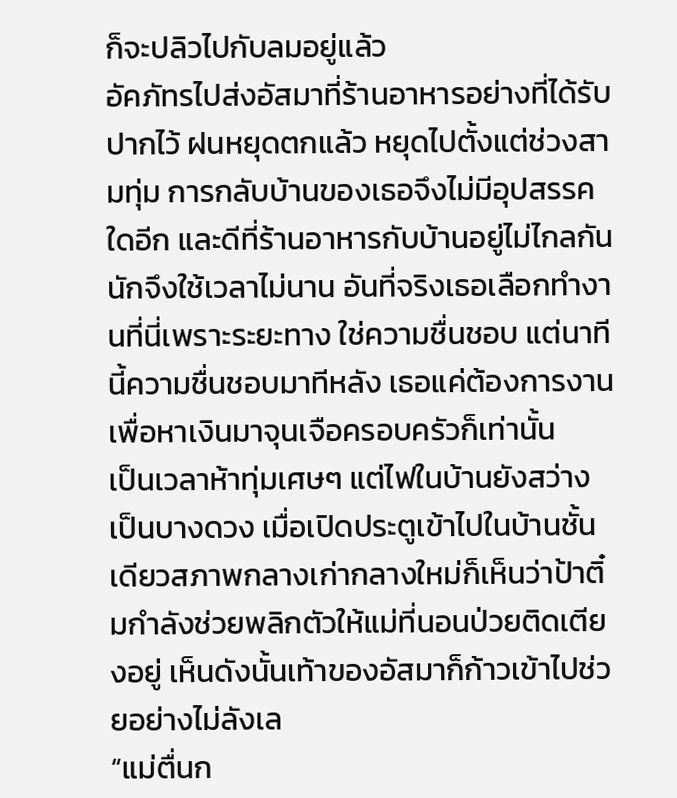ก็จะปลิวไปกับลมอยู่แล้ว
อัคภัทรไปส่งอัสมาที่ร้านอาหารอย่างที่ได้รับปากไว้ ฝนหยุดตกแล้ว หยุดไปตั้งแต่ช่วงสามทุ่ม การกลับบ้านของเธอจึงไม่มีอุปสรรคใดอีก และดีที่ร้านอาหารกับบ้านอยู่ไม่ไกลกันนักจึงใช้เวลาไม่นาน อันที่จริงเธอเลือกทำงานที่นี่เพราะระยะทาง ใช่ความชื่นชอบ แต่นาทีนี้ความชื่นชอบมาทีหลัง เธอแค่ต้องการงานเพื่อหาเงินมาจุนเจือครอบครัวก็เท่านั้น
เป็นเวลาห้าทุ่มเศษๆ แต่ไฟในบ้านยังสว่างเป็นบางดวง เมื่อเปิดประตูเข้าไปในบ้านชั้นเดียวสภาพกลางเก่ากลางใหม่ก็เห็นว่าป้าติ๋มกำลังช่วยพลิกตัวให้แม่ที่นอนป่วยติดเตียงอยู่ เห็นดังนั้นเท้าของอัสมาก็ก้าวเข้าไปช่วยอย่างไม่ลังเล
“แม่ตื่นก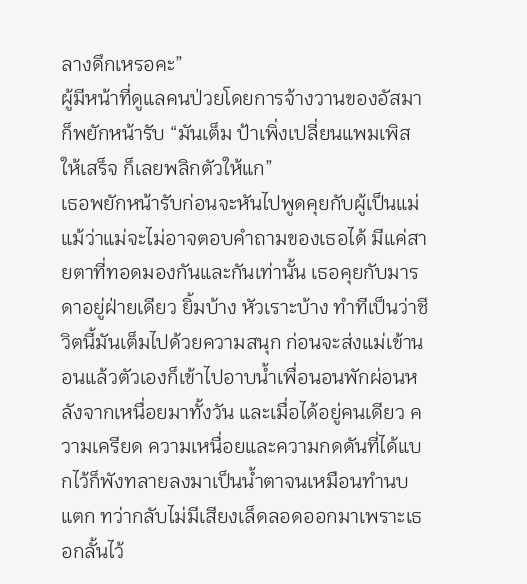ลางดึกเหรอคะ”
ผู้มีหน้าที่ดูแลคนป่วยโดยการจ้างวานของอัสมาก็พยักหน้ารับ “มันเต็ม ป้าเพิ่งเปลี่ยนแพมเพิสให้เสร็จ ก็เลยพลิกตัวให้แก”
เธอพยักหน้ารับก่อนจะหันไปพูดคุยกับผู้เป็นแม่ แม้ว่าแม่จะไม่อาจตอบคำถามของเธอได้ มีแค่สายตาที่ทอดมองกันและกันเท่านั้น เธอคุยกับมารดาอยู่ฝ่ายเดียว ยิ้มบ้าง หัวเราะบ้าง ทำทีเป็นว่าชีวิตนี้มันเต็มไปด้วยความสนุก ก่อนจะส่งแม่เข้านอนแล้วตัวเองก็เข้าไปอาบน้ำเพื่อนอนพักผ่อนหลังจากเหนื่อยมาทั้งวัน และเมื่อได้อยู่คนเดียว ความเครียด ความเหนื่อยและความกดดันที่ได้แบกไว้ก็พังทลายลงมาเป็นน้ำตาจนเหมือนทำนบแตก ทว่ากลับไม่มีเสียงเล็ดลอดออกมาเพราะเธอกลั้นไว้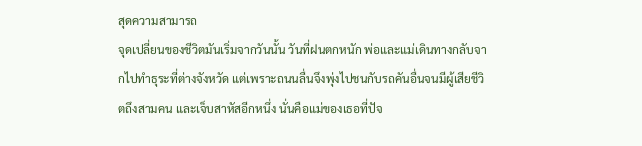สุดความสามารถ
จุดเปลี่ยนของชีวิตมันเริ่มจากวันนั้น วันที่ฝนตกหนัก พ่อและแม่เดินทางกลับจากไปทำธุระที่ต่างจังหวัด แต่เพราะถนนลื่นจึงพุ่งไปชนกับรถคันอื่นจนมีผู้เสียชีวิตถึงสามคน และเจ็บสาหัสอีกหนึ่ง นั่นคือแม่ของเธอที่ปัจ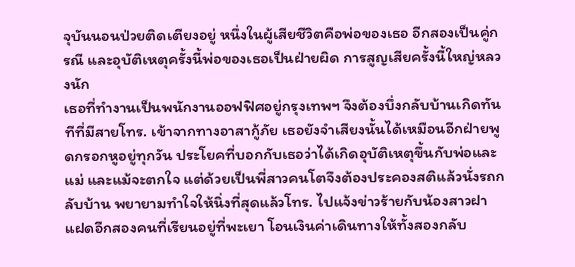จุบันนอนป่วยติดเตียงอยู่ หนึ่งในผู้เสียชีวิตคือพ่อของเธอ อีกสองเป็นคู่กรณี และอุบัติเหตุครั้งนี้พ่อของเธอเป็นฝ่ายผิด การสูญเสียครั้งนี้ใหญ่หลวงนัก
เธอที่ทำงานเป็นพนักงานออฟฟิศอยู่กรุงเทพฯ จึงต้องบึ่งกลับบ้านเกิดทันทีที่มีสายโทร. เข้าจากทางอาสากู้ภัย เธอยังจำเสียงนั้นได้เหมือนอีกฝ่ายพูดกรอกหูอยู่ทุกวัน ประโยคที่บอกกับเธอว่าได้เกิดอุบัติเหตุขึ้นกับพ่อและแม่ และแม้จะตกใจ แต่ด้วยเป็นพี่สาวคนโตจึงต้องประคองสติแล้วนั่งรถกลับบ้าน พยายามทำใจให้นิ่งที่สุดแล้วโทร. ไปแจ้งข่าวร้ายกับน้องสาวฝาแฝดอีกสองคนที่เรียนอยู่ที่พะเยา โอนเงินค่าเดินทางให้ทั้งสองกลับ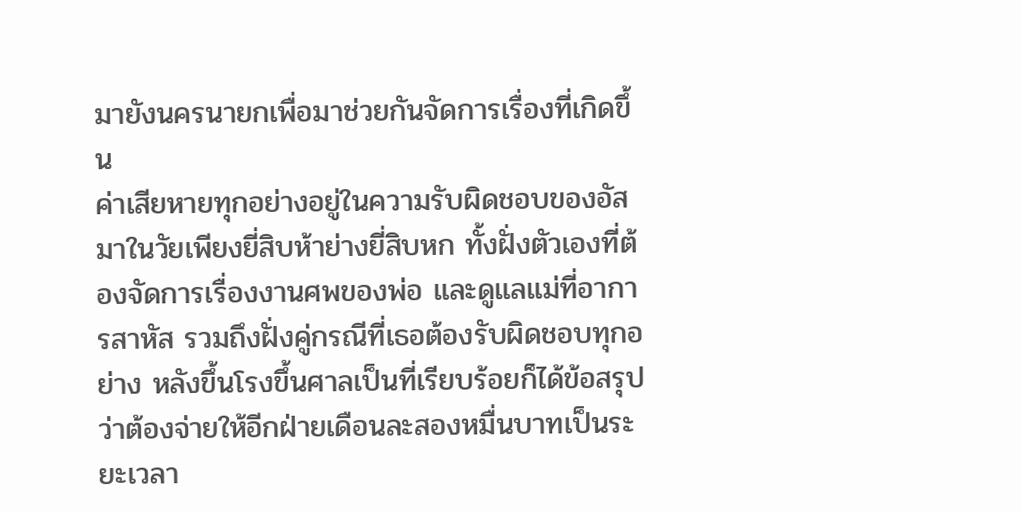มายังนครนายกเพื่อมาช่วยกันจัดการเรื่องที่เกิดขึ้น
ค่าเสียหายทุกอย่างอยู่ในความรับผิดชอบของอัสมาในวัยเพียงยี่สิบห้าย่างยี่สิบหก ทั้งฝั่งตัวเองที่ต้องจัดการเรื่องงานศพของพ่อ และดูแลแม่ที่อาการสาหัส รวมถึงฝั่งคู่กรณีที่เธอต้องรับผิดชอบทุกอย่าง หลังขึ้นโรงขึ้นศาลเป็นที่เรียบร้อยก็ได้ข้อสรุปว่าต้องจ่ายให้อีกฝ่ายเดือนละสองหมื่นบาทเป็นระยะเวลา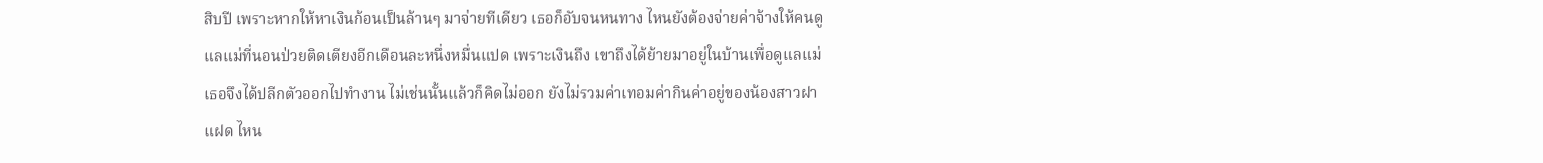สิบปี เพราะหากให้หาเงินก้อนเป็นล้านๆ มาจ่ายทีเดียว เธอก็อับจนหนทาง ไหนยังต้องจ่ายค่าจ้างให้คนดูแลแม่ที่นอนป่วยติดเตียงอีกเดือนละหนึ่งหมื่นแปด เพราะเงินถึง เขาถึงได้ย้ายมาอยู่ในบ้านเพื่อดูแลแม่ เธอจึงได้ปลีกตัวออกไปทำงาน ไม่เช่นนั้นแล้วก็คิดไม่ออก ยังไม่รวมค่าเทอมค่ากินค่าอยู่ของน้องสาวฝาแฝด ไหน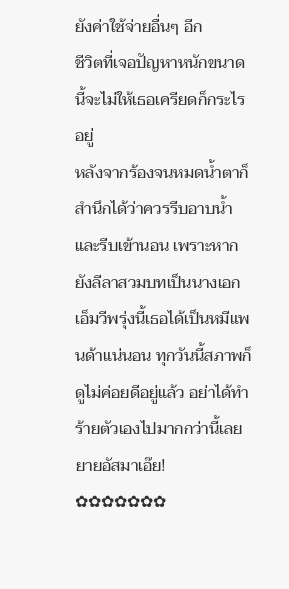ยังค่าใช้จ่ายอื่นๆ อีก
ชีวิตที่เจอปัญหาหนักขนาดนี้จะไม่ให้เธอเครียดก็กระไรอยู่
หลังจากร้องจนหมดน้ำตาก็สำนึกได้ว่าควรรีบอาบน้ำและรีบเข้านอน เพราะหากยังลีลาสวมบทเป็นนางเอกเอ็มวีพรุ่งนี้เธอได้เป็นหมีแพนด้าแน่นอน ทุกวันนี้สภาพก็ดูไม่ค่อยดีอยู่แล้ว อย่าได้ทำร้ายตัวเองไปมากกว่านี้เลยยายอัสมาเอ๊ย!
✿✿✿✿✿✿✿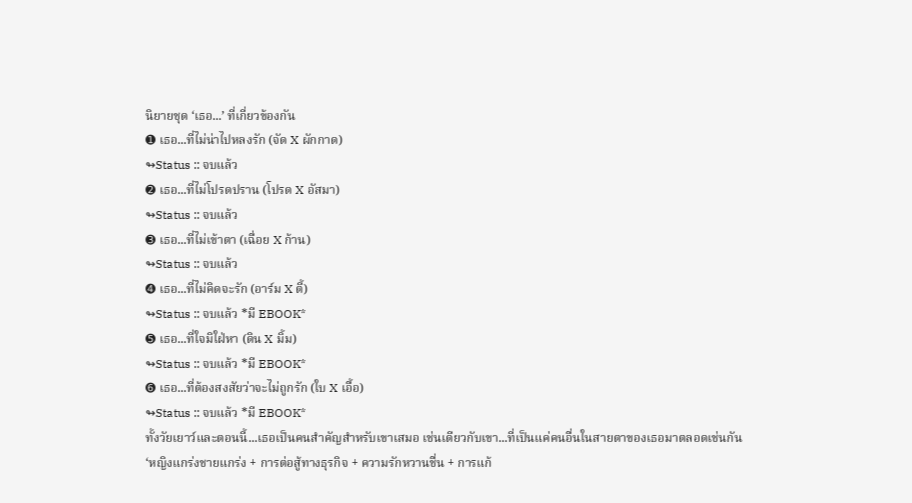นิยายชุด ‘เธอ...’ ที่เกี่ยวข้องกัน
➊ เธอ...ที่ไม่น่าไปหลงรัก (จัด X ผักกาด)
↬Status :: จบแล้ว
➋ เธอ...ที่ไม่โปรดปราน (โปรด X อัสมา)
↬Status :: จบแล้ว
➌ เธอ...ที่ไม่เข้าตา (เฉื่อย X ก้าน)
↬Status :: จบแล้ว
➍ เธอ...ที่ไม่คิดจะรัก (อาร์ม X ตี้)
↬Status :: จบแล้ว *มี EBOOK*
➎ เธอ...ที่ใจมิใฝ่หา (ดิน X มิ้ม)
↬Status :: จบแล้ว *มี EBOOK*
➏ เธอ...ที่ต้องสงสัยว่าจะไม่ถูกรัก (ใบ X เอื้อ)
↬Status :: จบแล้ว *มี EBOOK*
ทั้งวัยเยาว์และตอนนี้...เธอเป็นคนสำคัญสำหรับเขาเสมอ เช่นเดียวกับเขา...ที่เป็นแค่คนอื่นในสายตาของเธอมาตลอดเช่นกัน
‘หญิงแกร่งชายแกร่ง + การต่อสู้ทางธุรกิจ + ความรักหวานชื่น + การแก้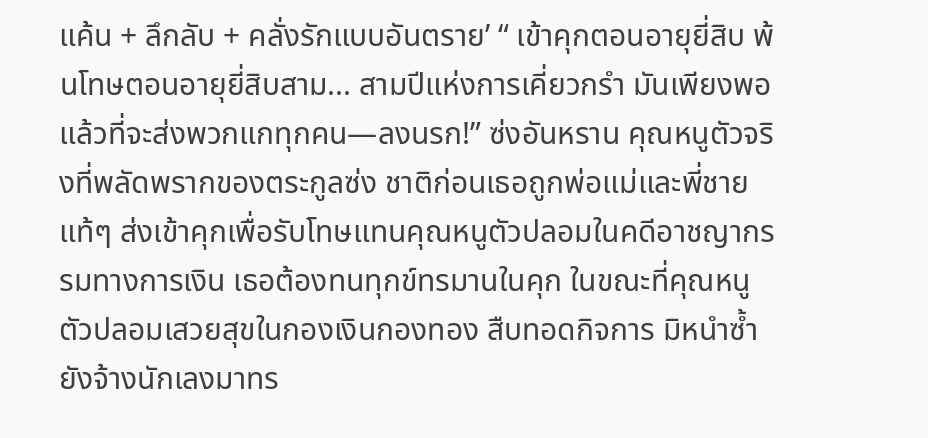แค้น + ลึกลับ + คลั่งรักแบบอันตราย’ “ เข้าคุกตอนอายุยี่สิบ พ้นโทษตอนอายุยี่สิบสาม... สามปีแห่งการเคี่ยวกรำ มันเพียงพอแล้วที่จะส่งพวกแกทุกคน—ลงนรก!” ซ่งอันหราน คุณหนูตัวจริงที่พลัดพรากของตระกูลซ่ง ชาติก่อนเธอถูกพ่อแม่และพี่ชายแท้ๆ ส่งเข้าคุกเพื่อรับโทษแทนคุณหนูตัวปลอมในคดีอาชญากรรมทางการเงิน เธอต้องทนทุกข์ทรมานในคุก ในขณะที่คุณหนูตัวปลอมเสวยสุขในกองเงินกองทอง สืบทอดกิจการ มิหนำซ้ำยังจ้างนักเลงมาทร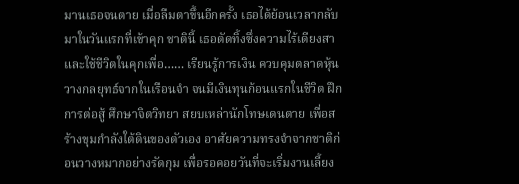มานเธอจนตาย เมื่อลืมตาขึ้นอีกครั้ง เธอได้ย้อนเวลากลับมาในวันแรกที่เข้าคุก ชาตินี้ เธอตัดทิ้งซึ่งความไร้เดียงสา และใช้ชีวิตในคุกเพื่อ…… เรียนรู้การเงิน ควบคุมตลาดหุ้น วางกลยุทธ์จากในเรือนจำ จนมีเงินทุนก้อนแรกในชีวิต ฝึกการต่อสู้ ศึกษาจิตวิทยา สยบเหล่านักโทษเดนตาย เพื่อสร้างขุมกำลังใต้ดินของตัวเอง อาศัยความทรงจำจากชาติก่อนวางหมากอย่างรัดกุม เพื่อรอคอยวันที่จะเริ่มงานเลี้ยง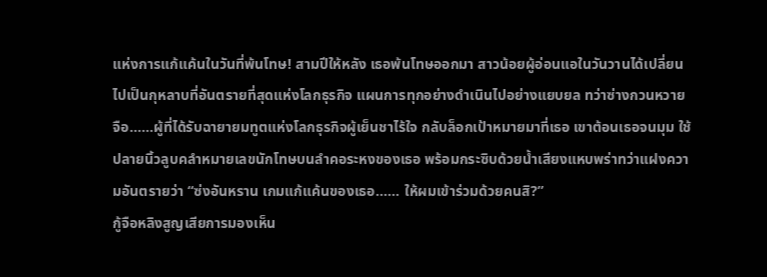แห่งการแก้แค้นในวันที่พ้นโทษ! สามปีให้หลัง เธอพ้นโทษออกมา สาวน้อยผู้อ่อนแอในวันวานได้เปลี่ยนไปเป็นกุหลาบที่อันตรายที่สุดแห่งโลกธุรกิจ แผนการทุกอย่างดำเนินไปอย่างแยบยล ทว่าซ่างกวนหวายจือ……ผู้ที่ได้รับฉายายมทูตแห่งโลกธุรกิจผู้เย็นชาไร้ใจ กลับล็อกเป้าหมายมาที่เธอ เขาต้อนเธอจนมุม ใช้ปลายนิ้วลูบคลำหมายเลขนักโทษบนลำคอระหงของเธอ พร้อมกระซิบด้วยน้ำเสียงแหบพร่าทว่าแฝงความอันตรายว่า “ซ่งอันหราน เกมแก้แค้นของเธอ…… ให้ผมเข้าร่วมด้วยคนสิ?”
กู้จือหลิงสูญเสียการมองเห็น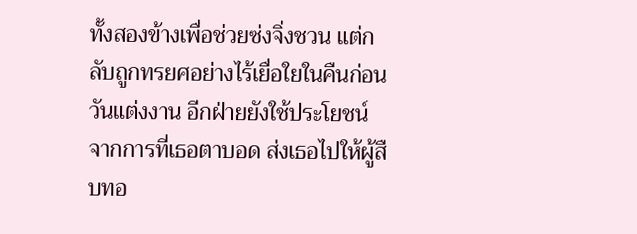ทั้งสองข้างเพื่อช่วยซ่งจิ่งชวน แต่กลับถูกทรยศอย่างไร้เยื่อใยในคืนก่อนวันแต่งงาน อีกฝ่ายยังใช้ประโยชน์จากการที่เธอตาบอด ส่งเธอไปให้ผู้สืบทอ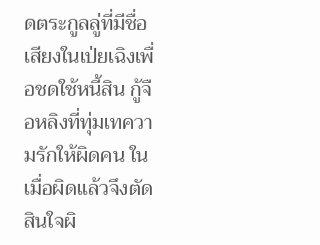ดตระกูลลู่ที่มีชื่อเสียงในเป่ยเฉิงเพื่อชดใช้หนี้สิน กู้จือหลิงที่ทุ่มเทความรักให้ผิดคน ในเมื่อผิดแล้วจึงตัดสินใจผิ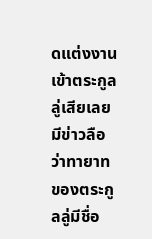ดแต่งงานเข้าตระกูลลู่เสียเลย มีข่าวลือว่าทายาทของตระกูลลู่มีชื่อ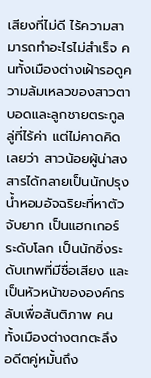เสียงที่ไม่ดี ไร้ความสามารถทำอะไรไม่สำเร็จ คนทั้งเมืองต่างเฝ้ารอดูความล้มเหลวของสาวตาบอดและลูกชายตระกูลลู่ที่ไร้ค่า แต่ไม่คาดคิดเลยว่า สาวน้อยผู้น่าสงสารได้กลายเป็นนักปรุงน้ำหอมอัจฉริยะที่หาตัวจับยาก เป็นแฮกเกอร์ระดับโลก เป็นนักซิ่งระดับเทพที่มีชื่อเสียง และเป็นหัวหน้าขององค์กรลับเพื่อสันติภาพ คนทั้งเมืองต่างตกตะลึง อดีตคู่หมั้นถึง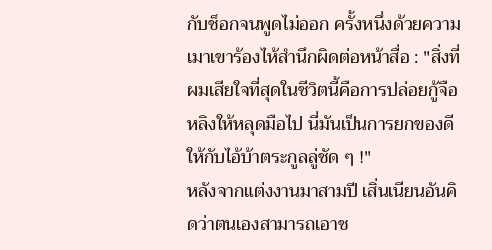กับช็อกจนพูดไม่ออก ครั้งหนึ่งด้วยความเมาเขาร้องไห้สำนึกผิดต่อหน้าสื่อ : "สิ่งที่ผมเสียใจที่สุดในชีวิตนี้คือการปล่อยกู้จือหลิงให้หลุดมือไป นี่มันเป็นการยกของดีให้กับไอ้บ้าตระกูลลู่ชัด ๆ !"
หลังจากแต่งงานมาสามปี เสิ่นเนียนอันคิดว่าตนเองสามารถเอาช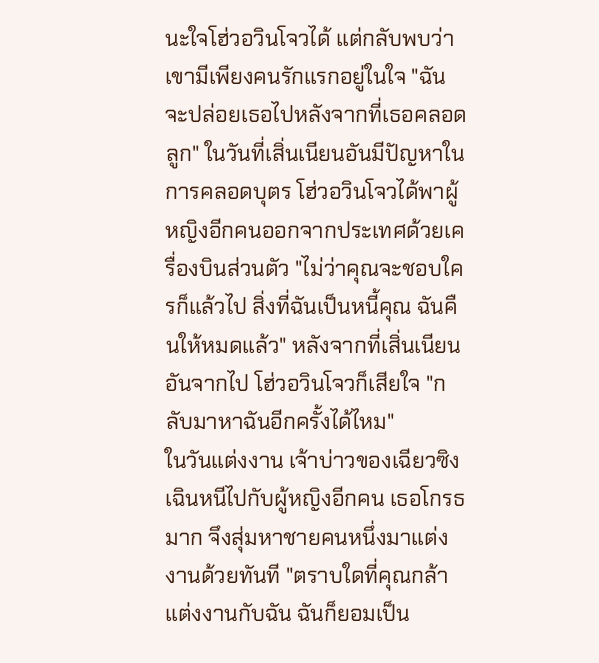นะใจโฮ่วอวินโจวได้ แต่กลับพบว่าเขามีเพียงคนรักแรกอยู่ในใจ "ฉันจะปล่อยเธอไปหลังจากที่เธอคลอดลูก" ในวันที่เสิ่นเนียนอันมีปัญหาในการคลอดบุตร โฮ่วอวินโจวได้พาผู้หญิงอีกคนออกจากประเทศด้วยเครื่องบินส่วนตัว "ไม่ว่าคุณจะชอบใครก็แล้วไป สิ่งที่ฉันเป็นหนี้คุณ ฉันคืนให้หมดแล้ว" หลังจากที่เสิ่นเนียนอันจากไป โฮ่วอวินโจวก็เสียใจ "กลับมาหาฉันอีกครั้งได้ไหม"
ในวันแต่งงาน เจ้าบ่าวของเฉียวซิงเฉินหนีไปกับผู้หญิงอีกคน เธอโกรธมาก จึงสุ่มหาชายคนหนึ่งมาแต่งงานด้วยทันที "ตราบใดที่คุณกล้าแต่งงานกับฉัน ฉันก็ยอมเป็น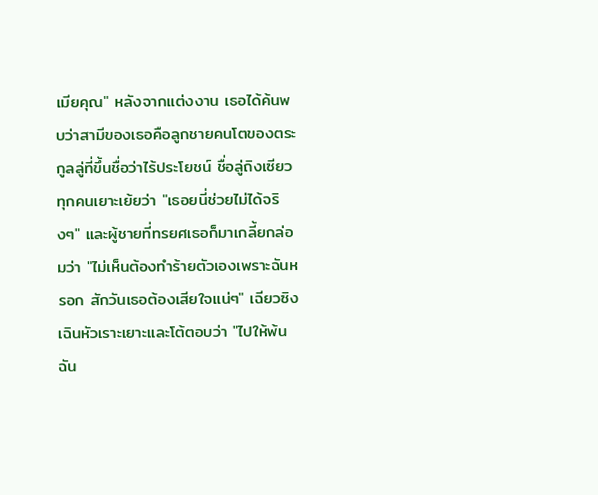เมียคุณ" หลังจากแต่งงาน เธอได้ค้นพบว่าสามีของเธอคือลูกชายคนโตของตระกูลลู่ที่ขึ้นชื่อว่าไร้ประโยชน์ ชื่อลู่ถิงเซียว ทุกคนเยาะเย้ยว่า "เธอยนี่ช่วยไม่ได้จริงๆ" และผู้ชายที่ทรยศเธอก็มาเกลี้ยกล่อมว่า "ไม่เห็นต้องทำร้ายตัวเองเพราะฉันหรอก สักวันเธอต้องเสียใจแน่ๆ" เฉียวซิงเฉินหัวเราะเยาะและโต้ตอบว่า "ไปให้พ้น ฉัน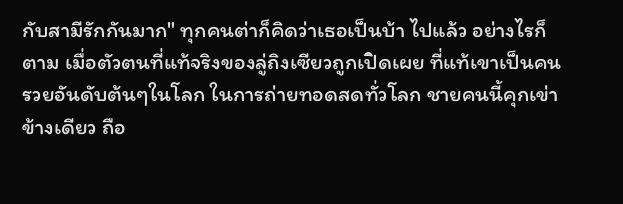กับสามีรักกันมาก" ทุกคนต่าก็คิดว่าเธอเป็นบ้า ไปแล้ว อย่างไรก็ตาม เมื่อตัวตนที่แท้จริงของลู่ถิงเซียวถูกเปิดเผย ที่แท้เขาเป็นคนรวยอันดับต้นๆในโลก ในการถ่ายทอดสดทั่วโลก ชายคนนี้คุกเข่าข้างเดียว ถือ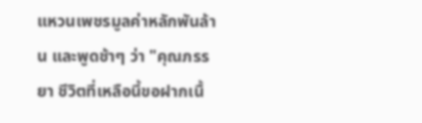แหวนเพชรมูลค่าหลักพันล้าน และพูดช้าๆ ว่า "คุณภรรยา ชีวิตที่เหลือนี้ขอฝากเนื้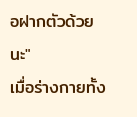อฝากตัวด้วยนะ"
เมื่อร่างกายทั้ง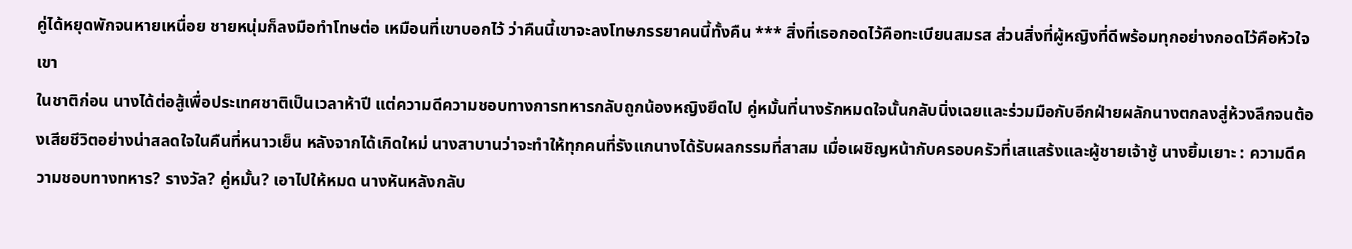คู่ได้หยุดพักจนหายเหนื่อย ชายหนุ่มก็ลงมือทำโทษต่อ เหมือนที่เขาบอกไว้ ว่าคืนนี้เขาจะลงโทษภรรยาคนนี้ทั้งคืน *** สิ่งที่เธอกอดไว้คือทะเบียนสมรส ส่วนสิ่งที่ผู้หญิงที่ดีพร้อมทุกอย่างกอดไว้คือหัวใจเขา
ในชาติก่อน นางได้ต่อสู้เพื่อประเทศชาติเป็นเวลาห้าปี แต่ความดีความชอบทางการทหารกลับถูกน้องหญิงยึดไป คู่หมั้นที่นางรักหมดใจนั้นกลับนิ่งเฉยและร่วมมือกับอีกฝ่ายผลักนางตกลงสู่ห้วงลึกจนต้องเสียชีวิตอย่างน่าสลดใจในคืนที่หนาวเย็น หลังจากได้เกิดใหม่ นางสาบานว่าจะทำให้ทุกคนที่รังแกนางได้รับผลกรรมที่สาสม เมื่อเผชิญหน้ากับครอบครัวที่เสแสร้งและผู้ชายเจ้าชู้ นางยิ้มเยาะ : ความดีความชอบทางทหาร? รางวัล? คู่หมั้น? เอาไปให้หมด นางหันหลังกลับ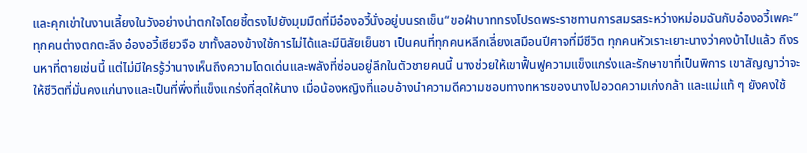และคุกเข่าในงานเลี้ยงในวังอย่างน่าตกใจโดยชี้ตรงไปยังมุมมืดที่มีอ๋องอวี้นั่งอยู่บนรถเข็น“ขอฝ่าบาททรงโปรดพระราชทานการสมรสระหว่างหม่อมฉันกับอ๋องอวี้เพคะ” ทุกคนต่างตกตะลึง อ๋องอวี้เซียวจือ ขาทั้งสองข้างใช้การไม่ได้และมีนิสัยเย็นชา เป็นคนที่ทุกคนหลีกเลี่ยงเสมือนปีศาจที่มีชีวิต ทุกคนหัวเราะเยาะนางว่าคงบ้าไปแล้ว ถึงรนหาที่ตายเช่นนี้ แต่ไม่มีใครรู้ว่านางเห็นถึงความโดดเด่นและพลังที่ซ่อนอยู่ลึกในตัวชายคนนี้ นางช่วยให้เขาฟื้นฟูความแข็งแกร่งและรักษาขาที่เป็นพิการ เขาสัญญาว่าจะให้ชีวิตที่มั่นคงแก่นางและเป็นที่พึ่งที่แข็งแกร่งที่สุดให้นาง เมื่อน้องหญิงที่แอบอ้างนำความดีความชอบทางทหารของนางไปอวดความเก่งกล้า และแม่แท้ ๆ ยังคงใช้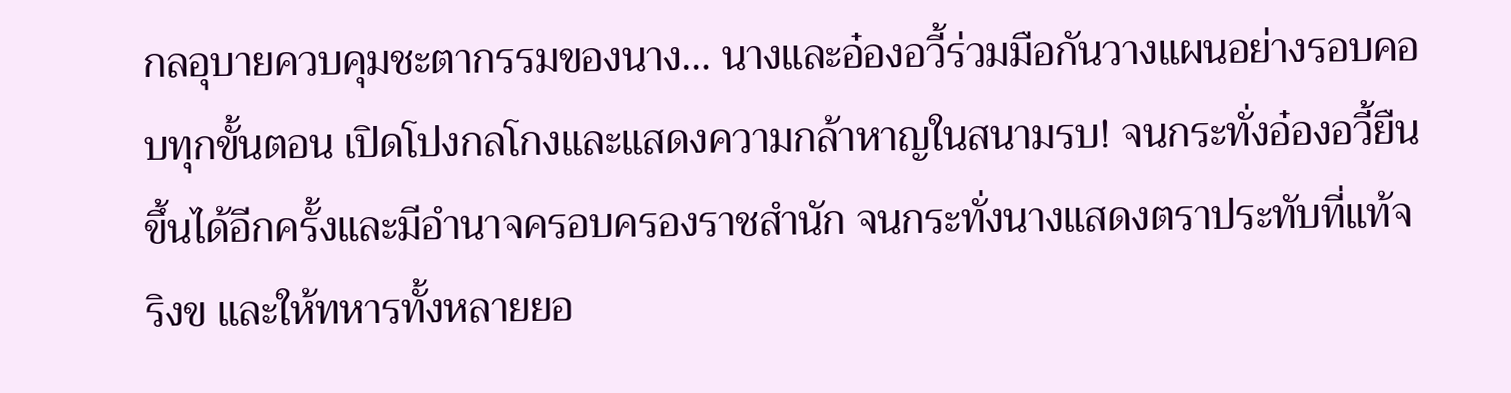กลอุบายควบคุมชะตากรรมของนาง… นางและอ๋องอวี้ร่วมมือกันวางแผนอย่างรอบคอบทุกขั้นตอน เปิดโปงกลโกงและแสดงความกล้าหาญในสนามรบ! จนกระทั่งอ๋องอวี้ยืนขึ้นได้อีกครั้งและมีอำนาจครอบครองราชสำนัก จนกระทั่งนางแสดงตราประทับที่แท้จริงข และให้ทหารทั้งหลายยอ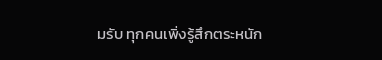มรับ ทุกคนเพิ่งรู้สึกตระหนัก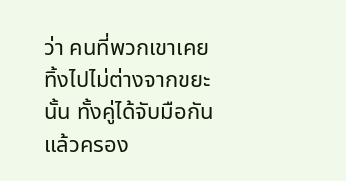ว่า คนที่พวกเขาเคยทิ้งไปไม่ต่างจากขยะนั้น ทั้งคู่ได้จับมือกันแล้วครอง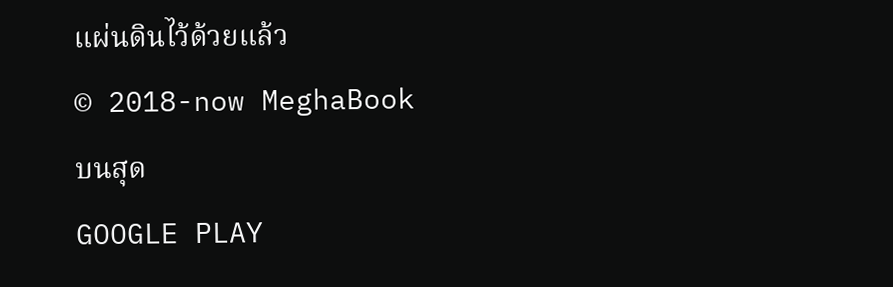แผ่นดินไว้ด้วยแล้ว
© 2018-now MeghaBook
บนสุด
GOOGLE PLAY